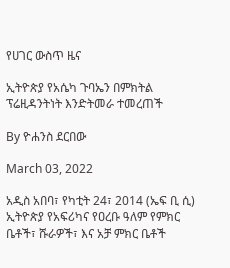የሀገር ውስጥ ዜና

ኢትዮጵያ የአሴካ ጉባኤን በምክትል ፕሬዚዳንትነት እንድትመራ ተመረጠች

By ዮሐንስ ደርበው

March 03, 2022

አዲስ አበባ፣ የካቲት 24፣ 2014 (ኤፍ ቢ ሲ) ኢትዮጵያ የአፍሪካና የዐረቡ ዓለም የምክር ቤቶች፣ ሹራዎች፣ እና አቻ ምክር ቤቶች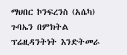ማህበር ኮንፍረንስ (አሴካ) ጉባኤን በምክትል ፕሬዚዳንትነት እንድትመራ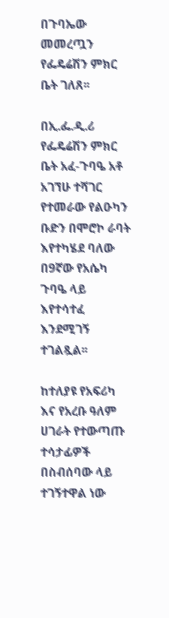በጉባኤው መመረጧን የፌዴሬሽን ምክር ቤት ገለጸ፡፡

በኢ.ፌ.ዲ.ሪ የፌዴሬሽን ምክር ቤት አፈ-ጉባዔ አቶ አገኘሁ ተሻገር የተመራው የልዑካን ቡድን በሞሮኮ ራባት እየተካሄደ ባለው በ9ኛው የአሴካ ጉባዔ ላይ እየተሳተፈ እንደሚገኝ ተገልጿል፡፡

ከተለያዩ የአፍሪካ እና የአረቡ ዓለም ሀገራት የተውጣጡ ተሳታፊዎች በስብሰባው ላይ ተገኝተዋል ነው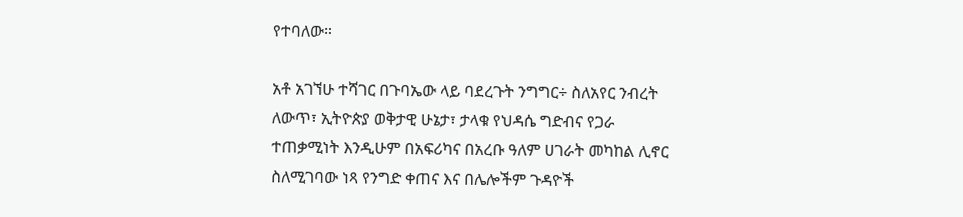የተባለው።

አቶ አገኘሁ ተሻገር በጉባኤው ላይ ባደረጉት ንግግር÷ ስለአየር ንብረት ለውጥ፣ ኢትዮጵያ ወቅታዊ ሁኔታ፣ ታላቁ የህዳሴ ግድብና የጋራ ተጠቃሚነት እንዲሁም በአፍሪካና በአረቡ ዓለም ሀገራት መካከል ሊኖር ስለሚገባው ነጻ የንግድ ቀጠና እና በሌሎችም ጉዳዮች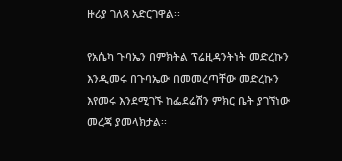ዙሪያ ገለጻ አድርገዋል፡፡

የአሴካ ጉባኤን በምክትል ፕሬዚዳንትነት መድረኩን እንዲመሩ በጉባኤው በመመረጣቸው መድረኩን እየመሩ እንደሚገኙ ከፌደሬሽን ምክር ቤት ያገኘነው መረጃ ያመላክታል፡፡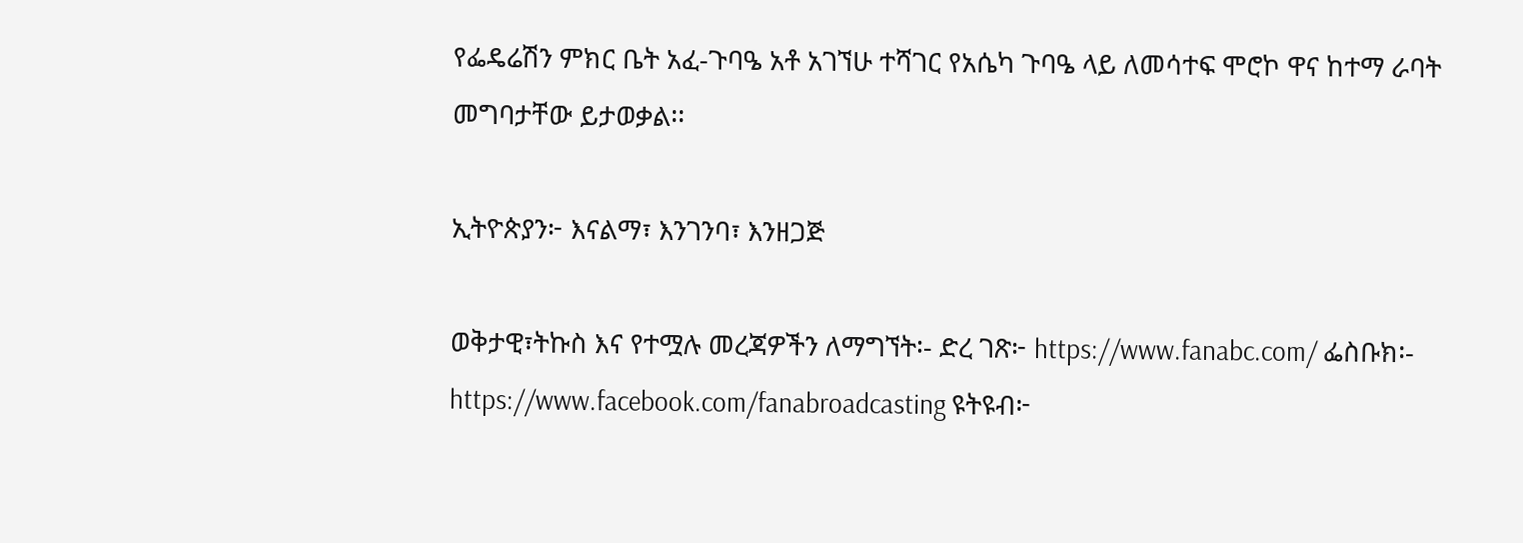የፌዴሬሽን ምክር ቤት አፈ-ጉባዔ አቶ አገኘሁ ተሻገር የአሴካ ጉባዔ ላይ ለመሳተፍ ሞሮኮ ዋና ከተማ ራባት መግባታቸው ይታወቃል፡፡

ኢትዮጵያን፦ እናልማ፣ እንገንባ፣ እንዘጋጅ

ወቅታዊ፣ትኩስ እና የተሟሉ መረጃዎችን ለማግኘት፡- ድረ ገጽ፦ https://www.fanabc.com/ ፌስቡክ፡- https://www.facebook.com/fanabroadcasting ዩትዩብ፦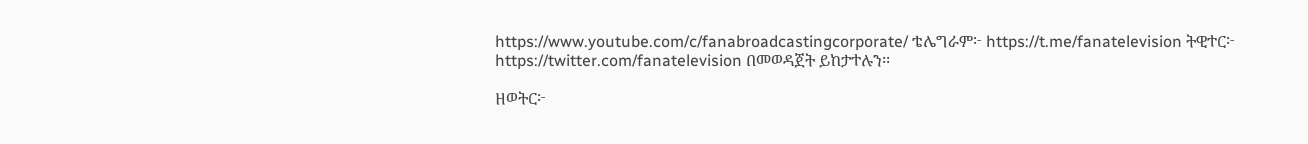https://www.youtube.com/c/fanabroadcastingcorporate/ ቴሌግራም፦ https://t.me/fanatelevision ትዊተር፦ https://twitter.com/fanatelevision በመወዳጀት ይከታተሉን፡፡

ዘወትር፦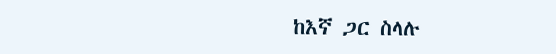ከእኛ ጋር ስላሉ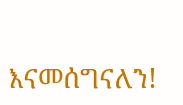እናመሰግናለን!